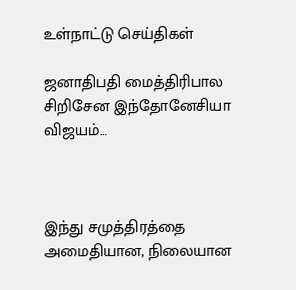உள்நாட்டு செய்திகள்

ஜனாதிபதி மைத்திரிபால சிறிசேன இந்தோனேசியா விஜயம்…



இந்து சமுத்திரத்தை அமைதியான, நிலையான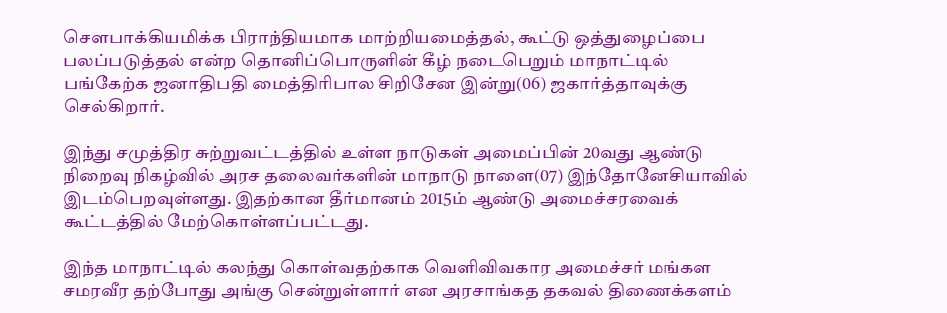சௌபாக்கியமிக்க பிராந்தியமாக மாற்றியமைத்தல், கூட்டு ஒத்துழைப்பை பலப்படுத்தல் என்ற தொனிப்பொருளின் கீழ் நடைபெறும் மாநாட்டில் பங்கேற்க ஜனாதிபதி மைத்திரிபால சிறிசேன இன்று(06) ஜகார்த்தாவுக்கு செல்கிறார்.

இந்து சமுத்திர சுற்றுவட்டத்தில் உள்ள நாடுகள் அமைப்பின் 20வது ஆண்டு நிறைவு நிகழ்வில் அரச தலைவர்களின் மாநாடு நாளை(07) இந்தோனேசியாவில் இடம்பெறவுள்ளது. இதற்கான தீர்மானம் 2015ம் ஆண்டு அமைச்சரவைக் கூட்டத்தில் மேற்கொள்ளப்பட்டது.

இந்த மாநாட்டில் கலந்து கொள்வதற்காக வெளிவிவகார அமைச்சர் மங்கள சமரவீர தற்போது அங்கு சென்றுள்ளார் என அரசாங்கத தகவல் திணைக்களம்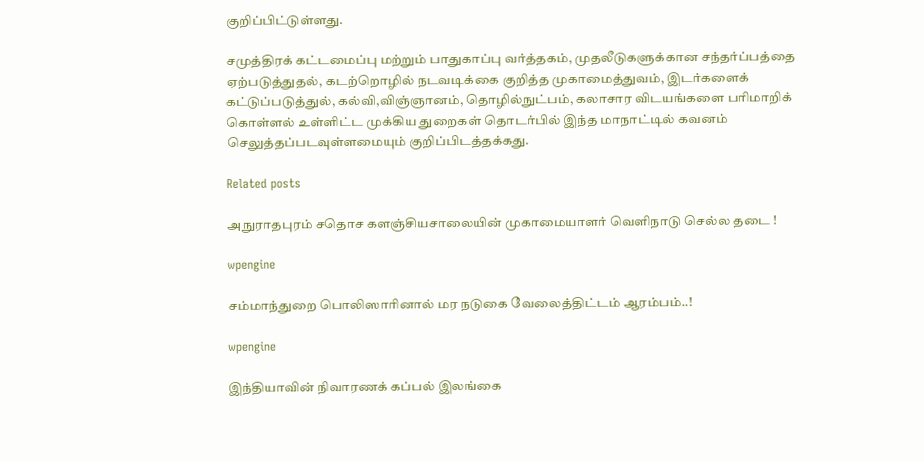குறிப்பிட்டுள்ளது.

சமுத்திரக் கட்டமைப்பு மற்றும் பாதுகாப்பு வர்த்தகம், முதலீடுகளுக்கான சந்தர்ப்பத்தை ஏற்படுத்துதல், கடற்றொழில் நடவடிக்கை குறித்த முகாமைத்துவம், இடர்களைக் கட்டுப்படுத்துல், கல்வி,விஞ்ஞானம், தொழில்நுட்பம், கலாசார விடயங்களை பரிமாறிக் கொள்ளல் உள்ளிட்ட முக்கிய துறைகள் தொடர்பில் இந்த மாநாட்டில் கவனம் செலுத்தப்படவுள்ளமையும் குறிப்பிடத்தக்கது.

Related posts

அநுராதபுரம் சதொச களஞ்சியசாலையின் முகாமையாளர் வெளிநாடு செல்ல தடை !

wpengine

சம்மாந்துறை பொலிஸாரினால் மர நடுகை வேலைத்திட்டம் ஆரம்பம்..!

wpengine

இந்தியாவின் நிவாரணக் கப்பல் இலங்கை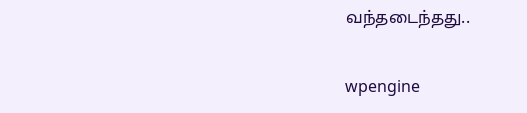வந்தடைந்தது..

wpengine